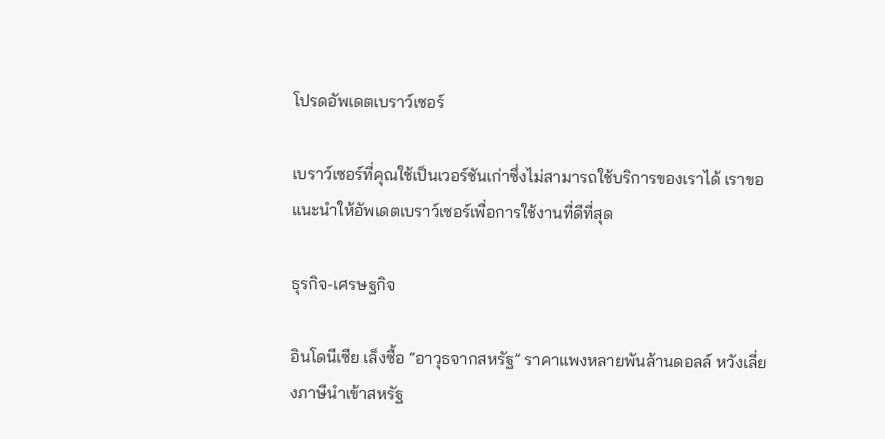โปรดอัพเดตเบราว์เซอร์

เบราว์เซอร์ที่คุณใช้เป็นเวอร์ชันเก่าซึ่งไม่สามารถใช้บริการของเราได้ เราขอแนะนำให้อัพเดตเบราว์เซอร์เพื่อการใช้งานที่ดีที่สุด

ธุรกิจ-เศรษฐกิจ

อินโดนีเซีย เล็งซื้อ “อาวุธจากสหรัฐ” ราคาแพงหลายพันล้านดอลล์ หวังเลี่ยงภาษีนำเข้าสหรัฐ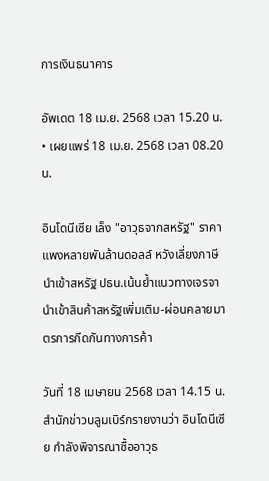การเงินธนาคาร

อัพเดต 18 เม.ย. 2568 เวลา 15.20 น. • เผยแพร่ 18 เม.ย. 2568 เวลา 08.20 น.

อินโดนีเซีย เล็ง "อาวุธจากสหรัฐ" ราคาแพงหลายพันล้านดอลล์ หวังเลี่ยงภาษีนำเข้าสหรัฐ ปธน.เน้นย้ำแนวทางเจรจา นำเข้าสินค้าสหรัฐเพิ่มเติม-ผ่อนคลายมาตรการกีดกันทางการค้า

วันที่ 18 เมษายน 2568 เวลา 14.15 น. สำนักข่าวบลูมเบิร์กรายงานว่า อินโดนีเซีย กำลังพิจารณาซื้ออาวุธ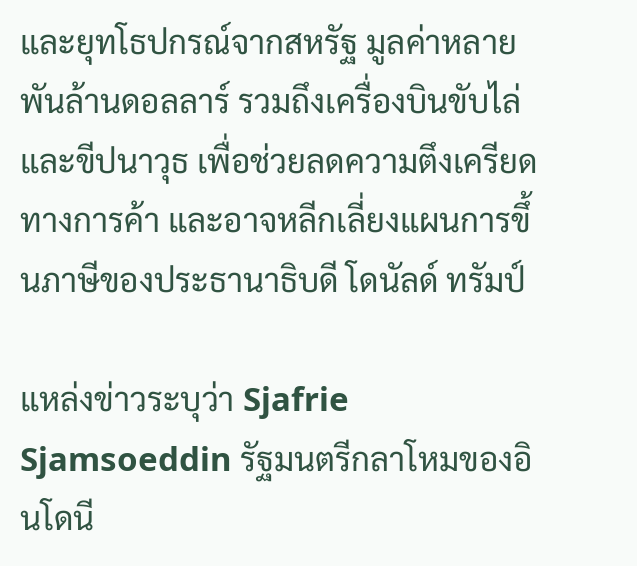และยุทโธปกรณ์จากสหรัฐ มูลค่าหลายพันล้านดอลลาร์ รวมถึงเครื่องบินขับไล่และขีปนาวุธ เพื่อช่วยลดความตึงเครียดทางการค้า และอาจหลีกเลี่ยงแผนการขึ้นภาษีของประธานาธิบดี โดนัลด์ ทรัมป์

แหล่งข่าวระบุว่า Sjafrie Sjamsoeddin รัฐมนตรีกลาโหมของอินโดนี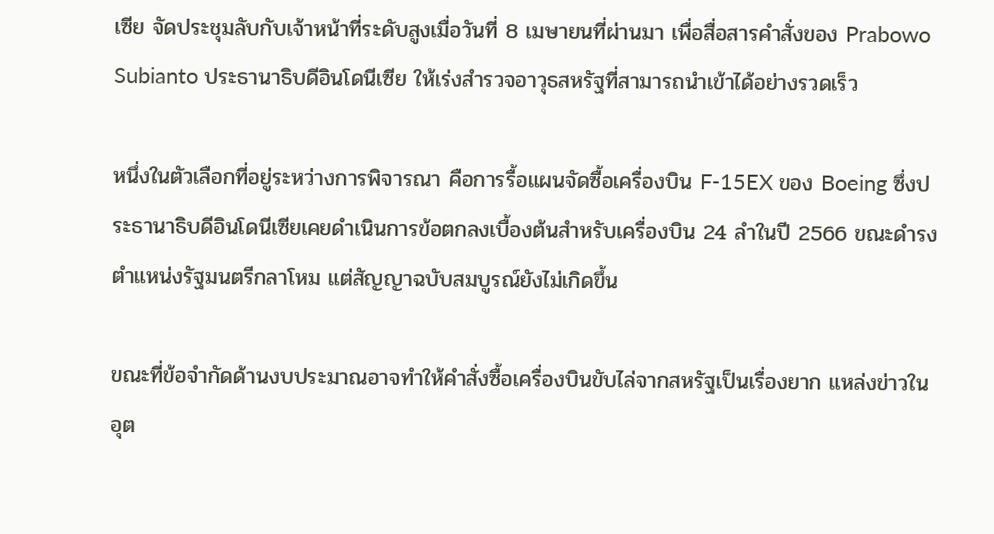เซีย จัดประชุมลับกับเจ้าหน้าที่ระดับสูงเมื่อวันที่ 8 เมษายนที่ผ่านมา เพื่อสื่อสารคำสั่งของ Prabowo Subianto ประธานาธิบดีอินโดนีเซีย ให้เร่งสำรวจอาวุธสหรัฐที่สามารถนำเข้าได้อย่างรวดเร็ว

หนึ่งในตัวเลือกที่อยู่ระหว่างการพิจารณา คือการรื้อแผนจัดซื้อเครื่องบิน F-15EX ของ Boeing ซึ่งประธานาธิบดีอินโดนีเซียเคยดำเนินการข้อตกลงเบื้องต้นสำหรับเครื่องบิน 24 ลำในปี 2566 ขณะดำรงตำแหน่งรัฐมนตรีกลาโหม แต่สัญญาฉบับสมบูรณ์ยังไม่เกิดขึ้น

ขณะที่ข้อจำกัดด้านงบประมาณอาจทำให้คำสั่งซื้อเครื่องบินขับไล่จากสหรัฐเป็นเรื่องยาก แหล่งข่าวในอุต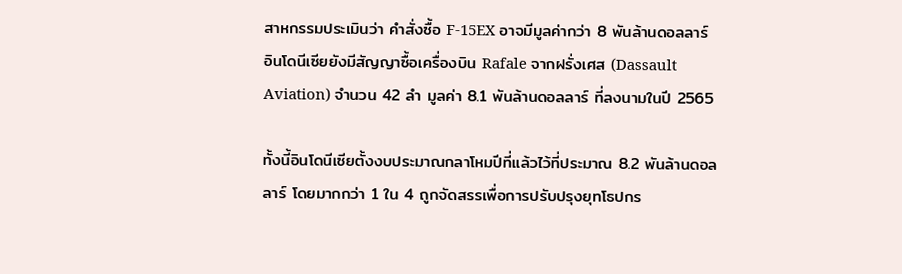สาหกรรมประเมินว่า คำสั่งซื้อ F-15EX อาจมีมูลค่ากว่า 8 พันล้านดอลลาร์ อินโดนีเซียยังมีสัญญาซื้อเครื่องบิน Rafale จากฝรั่งเศส (Dassault Aviation) จำนวน 42 ลำ มูลค่า 8.1 พันล้านดอลลาร์ ที่ลงนามในปี 2565

ทั้งนี้อินโดนีเซียตั้งงบประมาณกลาโหมปีที่แล้วไว้ที่ประมาณ 8.2 พันล้านดอลลาร์ โดยมากกว่า 1 ใน 4 ถูกจัดสรรเพื่อการปรับปรุงยุทโธปกร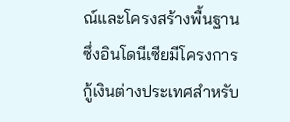ณ์และโครงสร้างพื้นฐาน ซึ่งอินโดนีเซียมีโครงการกู้เงินต่างประเทศสำหรับ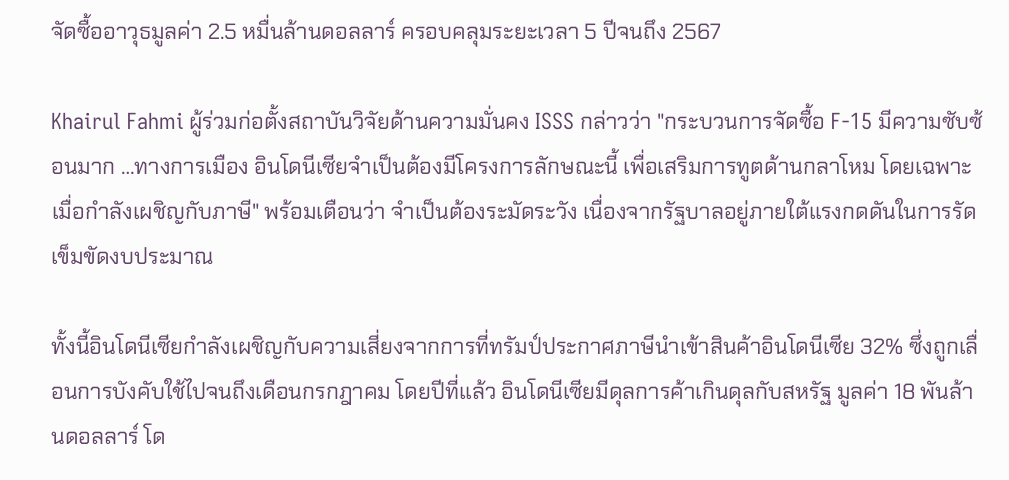จัดซื้ออาวุธมูลค่า 2.5 หมื่นล้านดอลลาร์ ครอบคลุมระยะเวลา 5 ปีจนถึง 2567

Khairul Fahmi ผู้ร่วมก่อตั้งสถาบันวิจัยด้านความมั่นคง ISSS กล่าวว่า "กระบวนการจัดซื้อ F-15 มีความซับซ้อนมาก …ทางการเมือง อินโดนีเซียจำเป็นต้องมีโครงการลักษณะนี้ เพื่อเสริมการทูตด้านกลาโหม โดยเฉพาะเมื่อกำลังเผชิญกับภาษี" พร้อมเตือนว่า จำเป็นต้องระมัดระวัง เนื่องจากรัฐบาลอยู่ภายใต้แรงกดดันในการรัดเข็มขัดงบประมาณ

ทั้งนี้อินโดนีเซียกำลังเผชิญกับความเสี่ยงจากการที่ทรัมป์ประกาศภาษีนำเข้าสินค้าอินโดนีเซีย 32% ซึ่งถูกเลื่อนการบังคับใช้ไปจนถึงเดือนกรกฎาคม โดยปีที่แล้ว อินโดนีเซียมีดุลการค้าเกินดุลกับสหรัฐ มูลค่า 18 พันล้านดอลลาร์ โด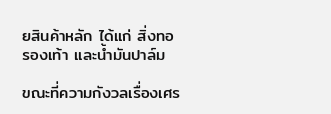ยสินค้าหลัก ได้แก่ สิ่งทอ รองเท้า และน้ำมันปาล์ม

ขณะที่ความกังวลเรื่องเศร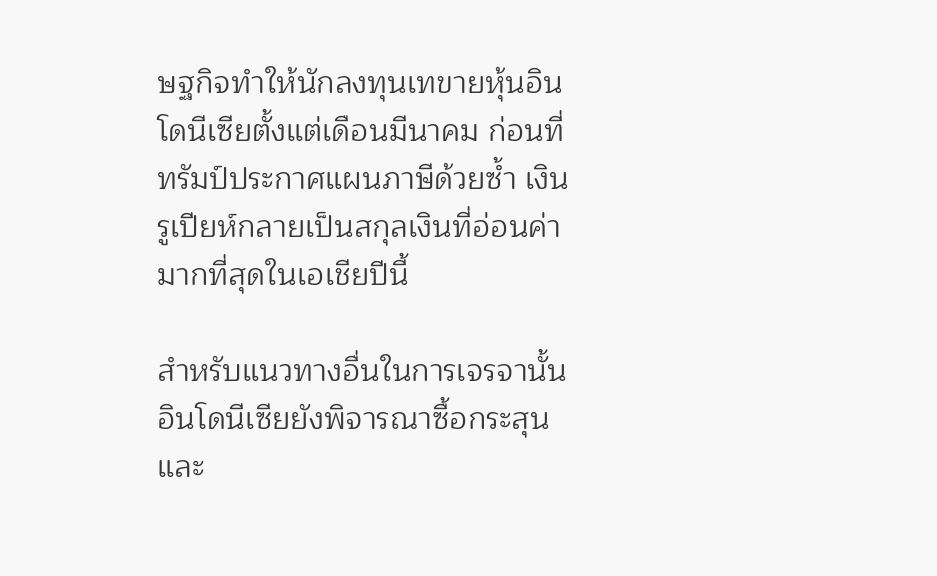ษฐกิจทำให้นักลงทุนเทขายหุ้นอินโดนีเซียตั้งแต่เดือนมีนาคม ก่อนที่ทรัมป์ประกาศแผนภาษีด้วยซ้ำ เงินรูเปียห์กลายเป็นสกุลเงินที่อ่อนค่ามากที่สุดในเอเชียปีนี้

สำหรับแนวทางอื่นในการเจรจานั้น อินโดนีเซียยังพิจารณาซื้อกระสุนและ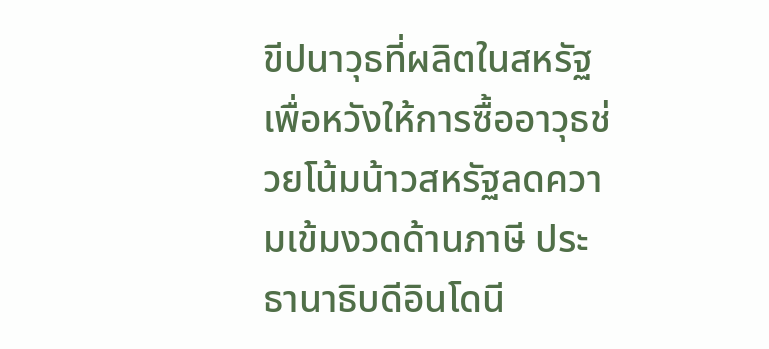ขีปนาวุธที่ผลิตในสหรัฐ เพื่อหวังให้การซื้ออาวุธช่วยโน้มน้าวสหรัฐลดความเข้มงวดด้านภาษี ประธานาธิบดีอินโดนี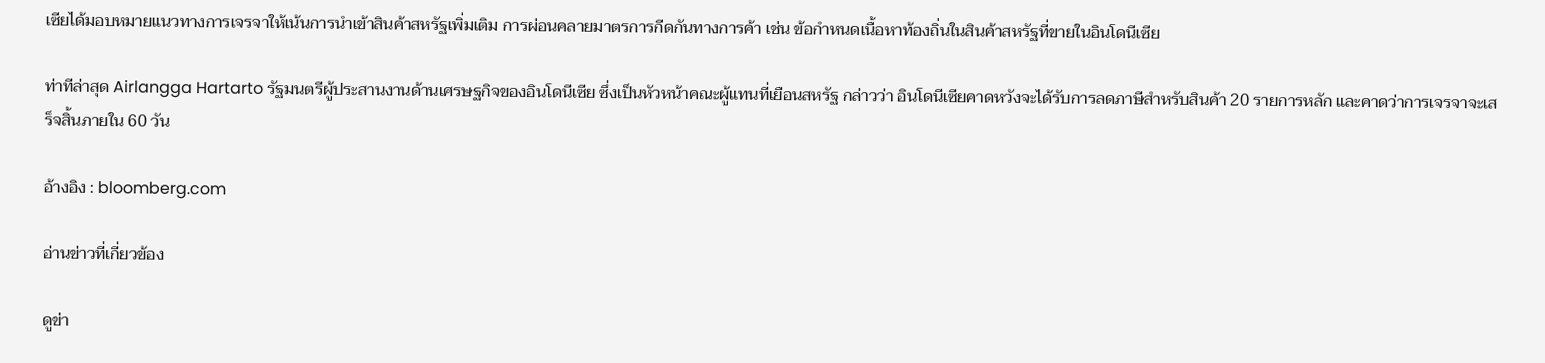เซียได้มอบหมายแนวทางการเจรจาให้เน้นการนำเข้าสินค้าสหรัฐเพิ่มเติม การผ่อนคลายมาตรการกีดกันทางการค้า เช่น ข้อกำหนดเนื้อหาท้องถิ่นในสินค้าสหรัฐที่ขายในอินโดนีเซีย

ท่าทีล่าสุด Airlangga Hartarto รัฐมนตรีผู้ประสานงานด้านเศรษฐกิจของอินโดนีเซีย ซึ่งเป็นหัวหน้าคณะผู้แทนที่เยือนสหรัฐ กล่าวว่า อินโดนีเซียคาดหวังจะได้รับการลดภาษีสำหรับสินค้า 20 รายการหลัก และคาดว่าการเจรจาจะเสร็จสิ้นภายใน 60 วัน

อ้างอิง : bloomberg.com

อ่านข่าวที่เกี่ยวข้อง

ดูข่า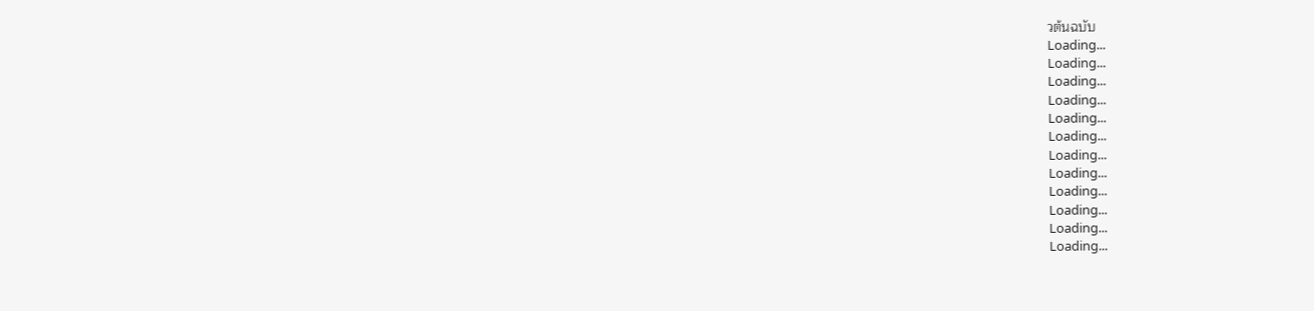วต้นฉบับ
Loading...
Loading...
Loading...
Loading...
Loading...
Loading...
Loading...
Loading...
Loading...
Loading...
Loading...
Loading...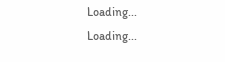Loading...
Loading...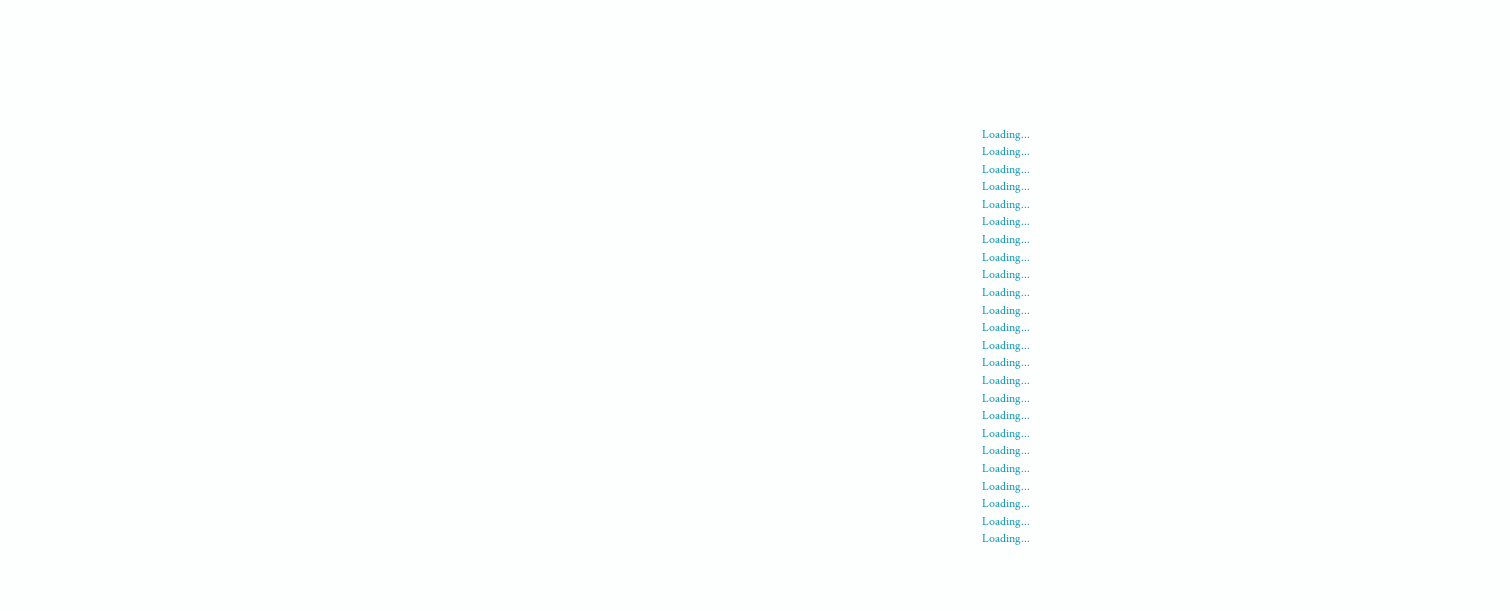Loading...
Loading...
Loading...
Loading...
Loading...
Loading...
Loading...
Loading...
Loading...
Loading...
Loading...
Loading...
Loading...
Loading...
Loading...
Loading...
Loading...
Loading...
Loading...
Loading...
Loading...
Loading...
Loading...
Loading...